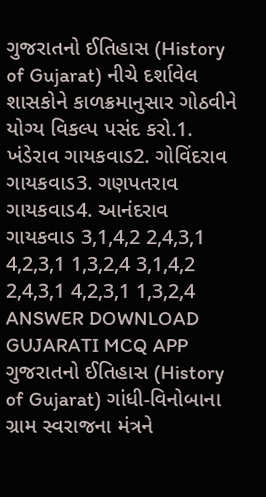ગુજરાતનો ઈતિહાસ (History of Gujarat) નીચે દર્શાવેલ શાસકોને કાળક્રમાનુસાર ગોઠવીને યોગ્ય વિકલ્પ પસંદ કરો.1. ખંડેરાવ ગાયકવાડ2. ગોવિંદરાવ ગાયકવાડ3. ગણપતરાવ ગાયકવાડ4. આનંદરાવ ગાયકવાડ 3,1,4,2 2,4,3,1 4,2,3,1 1,3,2,4 3,1,4,2 2,4,3,1 4,2,3,1 1,3,2,4 ANSWER DOWNLOAD GUJARATI MCQ APP
ગુજરાતનો ઈતિહાસ (History of Gujarat) ગાંધી-વિનોબાના ગ્રામ સ્વરાજના મંત્રને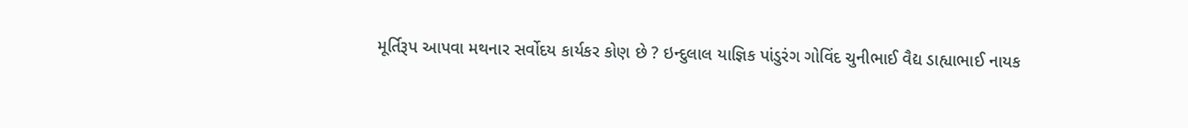મૂર્તિરૂપ આપવા મથનાર સર્વોદય કાર્યકર કોણ છે ? ઇન્દુલાલ યાજ્ઞિક પાંડુરંગ ગોવિંદ ચુનીભાઈ વૈદ્ય ડાહ્યાભાઈ નાયક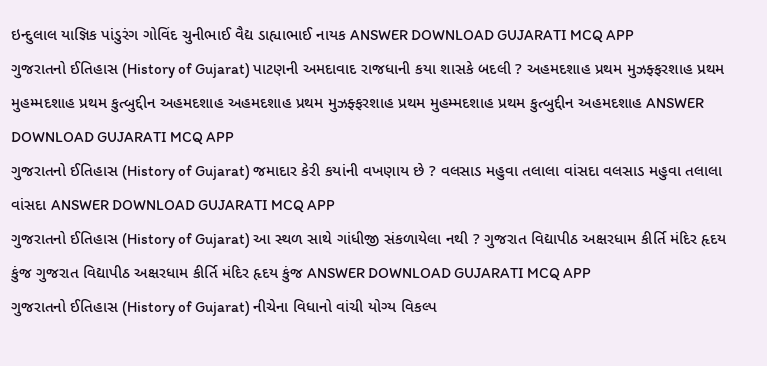ઇન્દુલાલ યાજ્ઞિક પાંડુરંગ ગોવિંદ ચુનીભાઈ વૈદ્ય ડાહ્યાભાઈ નાયક ANSWER DOWNLOAD GUJARATI MCQ APP
ગુજરાતનો ઈતિહાસ (History of Gujarat) પાટણની અમદાવાદ રાજધાની કયા શાસકે બદલી ? અહમદશાહ પ્રથમ મુઝફ્ફરશાહ પ્રથમ મુહમ્મદશાહ પ્રથમ કુત્બુદ્દીન અહમદશાહ અહમદશાહ પ્રથમ મુઝફ્ફરશાહ પ્રથમ મુહમ્મદશાહ પ્રથમ કુત્બુદ્દીન અહમદશાહ ANSWER DOWNLOAD GUJARATI MCQ APP
ગુજરાતનો ઈતિહાસ (History of Gujarat) જમાદાર કેરી કયાંની વખણાય છે ? વલસાડ મહુવા તલાલા વાંસદા વલસાડ મહુવા તલાલા વાંસદા ANSWER DOWNLOAD GUJARATI MCQ APP
ગુજરાતનો ઈતિહાસ (History of Gujarat) આ સ્થળ સાથે ગાંધીજી સંકળાયેલા નથી ? ગુજરાત વિદ્યાપીઠ અક્ષરધામ કીર્તિ મંદિર હૃદય કુંજ ગુજરાત વિદ્યાપીઠ અક્ષરધામ કીર્તિ મંદિર હૃદય કુંજ ANSWER DOWNLOAD GUJARATI MCQ APP
ગુજરાતનો ઈતિહાસ (History of Gujarat) નીચેના વિધાનો વાંચી યોગ્ય વિકલ્પ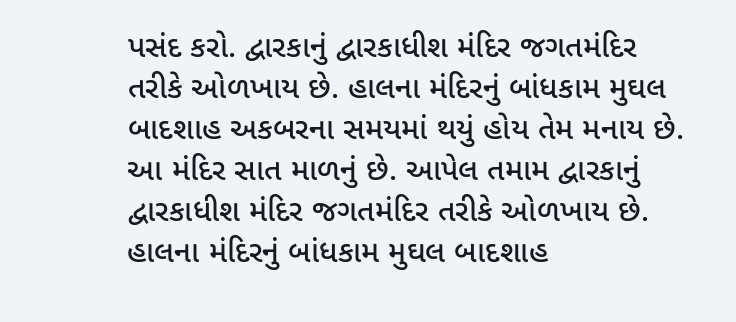પસંદ કરો. દ્વારકાનું દ્વારકાધીશ મંદિર જગતમંદિર તરીકે ઓળખાય છે. હાલના મંદિરનું બાંધકામ મુઘલ બાદશાહ અકબરના સમયમાં થયું હોય તેમ મનાય છે. આ મંદિર સાત માળનું છે. આપેલ તમામ દ્વારકાનું દ્વારકાધીશ મંદિર જગતમંદિર તરીકે ઓળખાય છે. હાલના મંદિરનું બાંધકામ મુઘલ બાદશાહ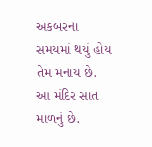અકબરના સમયમાં થયું હોય તેમ મનાય છે. આ મંદિર સાત માળનું છે.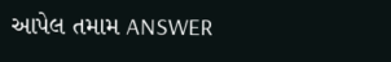આપેલ તમામ ANSWER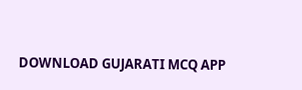DOWNLOAD GUJARATI MCQ APP